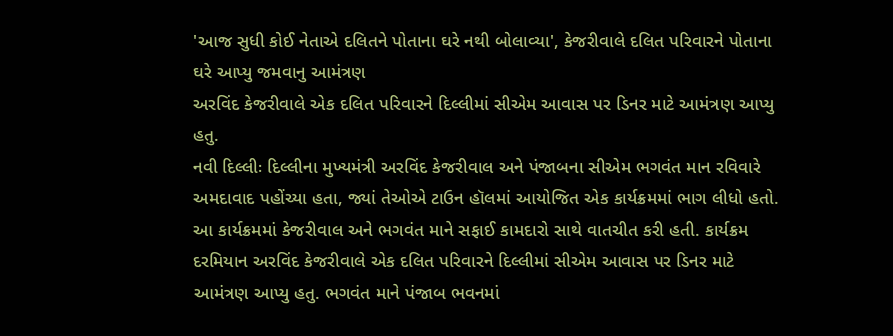'આજ સુધી કોઈ નેતાએ દલિતને પોતાના ઘરે નથી બોલાવ્યા', કેજરીવાલે દલિત પરિવારને પોતાના ઘરે આપ્યુ જમવાનુ આમંત્રણ
અરવિંદ કેજરીવાલે એક દલિત પરિવારને દિલ્લીમાં સીએમ આવાસ પર ડિનર માટે આમંત્રણ આપ્યુ હતુ.
નવી દિલ્લીઃ દિલ્લીના મુખ્યમંત્રી અરવિંદ કેજરીવાલ અને પંજાબના સીએમ ભગવંત માન રવિવારે અમદાવાદ પહોંચ્યા હતા, જ્યાં તેઓએ ટાઉન હૉલમાં આયોજિત એક કાર્યક્રમમાં ભાગ લીધો હતો. આ કાર્યક્રમમાં કેજરીવાલ અને ભગવંત માને સફાઈ કામદારો સાથે વાતચીત કરી હતી. કાર્યક્રમ દરમિયાન અરવિંદ કેજરીવાલે એક દલિત પરિવારને દિલ્લીમાં સીએમ આવાસ પર ડિનર માટે આમંત્રણ આપ્યુ હતુ. ભગવંત માને પંજાબ ભવનમાં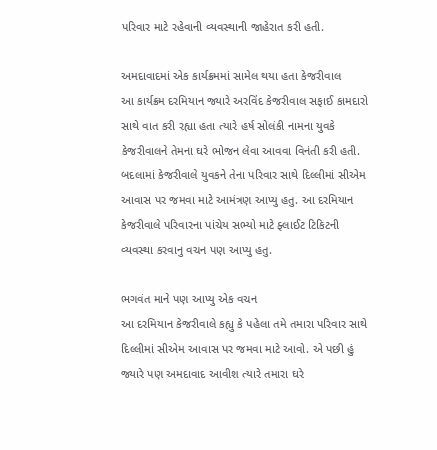પરિવાર માટે રહેવાની વ્યવસ્થાની જાહેરાત કરી હતી.

અમદાવાદમાં એક કાર્યક્રમમાં સામેલ થયા હતા કેજરીવાલ
આ કાર્યક્રમ દરમિયાન જ્યારે અરવિંદ કેજરીવાલ સફાઈ કામદારો સાથે વાત કરી રહ્યા હતા ત્યારે હર્ષ સોલંકી નામના યુવકે કેજરીવાલને તેમના ઘરે ભોજન લેવા આવવા વિનંતી કરી હતી. બદલામાં કેજરીવાલે યુવકને તેના પરિવાર સાથે દિલ્લીમાં સીએમ આવાસ પર જમવા માટે આમંત્રણ આપ્યુ હતુ. આ દરમિયાન કેજરીવાલે પરિવારના પાંચેય સભ્યો માટે ફ્લાઈટ ટિકિટની વ્યવસ્થા કરવાનુ વચન પણ આપ્યુ હતુ.

ભગવંત માને પણ આપ્યુ એક વચન
આ દરમિયાન કેજરીવાલે કહ્યુ કે પહેલા તમે તમારા પરિવાર સાથે દિલ્લીમાં સીએમ આવાસ પર જમવા માટે આવો. એ પછી હું જ્યારે પણ અમદાવાદ આવીશ ત્યારે તમારા ઘરે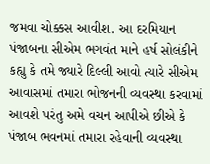જમવા ચોક્કસ આવીશ. આ દરમિયાન પંજાબના સીએમ ભગવંત માને હર્ષ સોલંકીને કહ્યુ કે તમે જ્યારે દિલ્લી આવો ત્યારે સીએમ આવાસમાં તમારા ભોજનની વ્યવસ્થા કરવામાં આવશે પરંતુ અમે વચન આપીએ છીએ કે પંજાબ ભવનમાં તમારા રહેવાની વ્યવસ્થા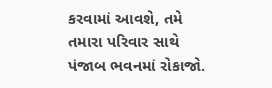કરવામાં આવશે, તમે તમારા પરિવાર સાથે પંજાબ ભવનમાં રોકાજો.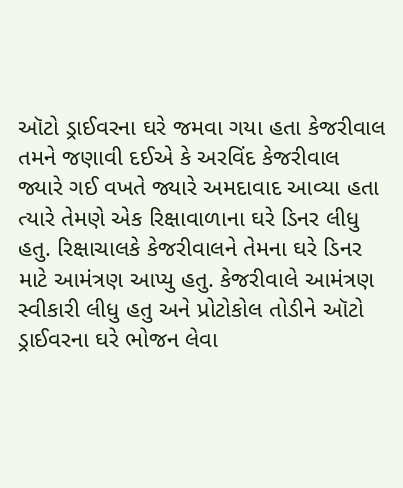ઑટો ડ્રાઈવરના ઘરે જમવા ગયા હતા કેજરીવાલ
તમને જણાવી દઈએ કે અરવિંદ કેજરીવાલ જ્યારે ગઈ વખતે જ્યારે અમદાવાદ આવ્યા હતા ત્યારે તેમણે એક રિક્ષાવાળાના ઘરે ડિનર લીધુ હતુ. રિક્ષાચાલકે કેજરીવાલને તેમના ઘરે ડિનર માટે આમંત્રણ આપ્યુ હતુ. કેજરીવાલે આમંત્રણ સ્વીકારી લીધુ હતુ અને પ્રોટોકોલ તોડીને ઑટો ડ્રાઈવરના ઘરે ભોજન લેવા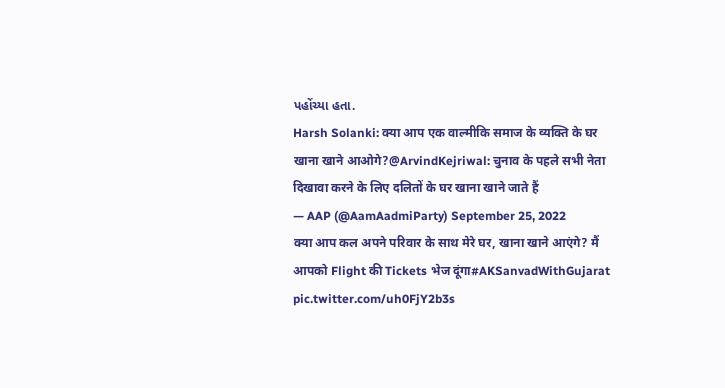પહોંચ્યા હતા.
Harsh Solanki: क्या आप एक वाल्मीकि समाज के व्यक्ति के घर खाना खाने आओगे?@ArvindKejriwal: चुनाव के पहले सभी नेता दिखावा करने के लिए दलितों के घर खाना खाने जाते हैं
— AAP (@AamAadmiParty) September 25, 2022
क्या आप कल अपने परिवार के साथ मेरे घर, खाना खाने आएंगे? मैं आपको Flight की Tickets भेज दूंगा#AKSanvadWithGujarat pic.twitter.com/uh0FjY2b3s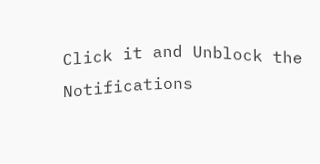Click it and Unblock the Notifications